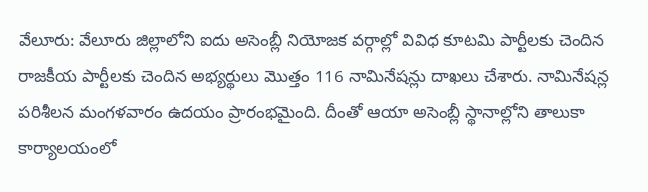వేలూరు: వేలూరు జిల్లాలోని ఐదు అసెంబ్లీ నియోజక వర్గాల్లో వివిధ కూటమి పార్టీలకు చెందిన రాజకీయ పార్టీలకు చెందిన అభ్యర్థులు మొత్తం 116 నామినేషన్లు దాఖలు చేశారు. నామినేషన్ల పరిశీలన మంగళవారం ఉదయం ప్రారంభమైంది. దీంతో ఆయా అసెంబ్లీ స్థానాల్లోని తాలుకా కార్యాలయంలో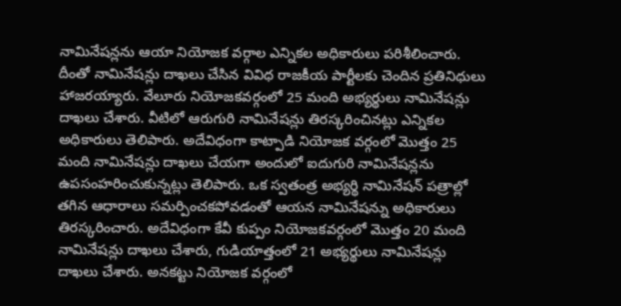నామినేషన్లను ఆయా నియోజక వర్గాల ఎన్నికల అధికారులు పరిశీలించారు. దీంతో నామినేషన్లు దాఖలు చేసిన వివిధ రాజకీయ పార్టీలకు చెందిన ప్రతినిధులు హాజరయ్యారు. వేలూరు నియోజకవర్గంలో 25 మంది అభ్యర్థులు నామినేషన్లు దాఖలు చేశారు. వీటిలో ఆరుగురి నామినేషన్లు తిరస్కరించినట్లు ఎన్నికల అధికారులు తెలిపారు. అదేవిధంగా కాట్పాడి నియోజక వర్గంలో మొత్తం 25 మంది నామినేషన్లు దాఖలు చేయగా అందులో ఐదుగురి నామినేషన్లను ఉపసంహరించుకున్నట్లు తెలిపారు. ఒక స్వతంత్ర అభ్యర్థి నామినేషన్ పత్రాల్లో తగిన ఆధారాలు సమర్పించకపోవడంతో ఆయన నామినేషన్ను అధికారులు తిరస్కరించారు. అదేవిధంగా కేవీ కుప్పం నియోజకవర్గంలో మొత్తం 20 మంది నామినేషన్లు దాఖలు చేశారు, గుడియాత్తంలో 21 అభ్యర్థులు నామినేషన్లు దాఖలు చేశారు. అనకట్టు నియోజక వర్గంలో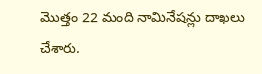మొత్తం 22 మంది నామినేషన్లు దాఖలు చేశారు.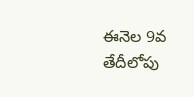ఈనెల 9వ తేదీలోపు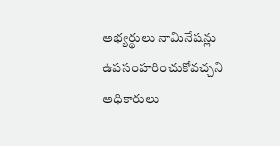అభ్యర్థులు నామినేషన్లు ఉపసంహరించుకోవచ్చని అధికారులు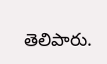తెలిపారు.